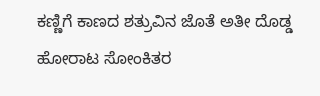ಕಣ್ಣಿಗೆ ಕಾಣದ ಶತ್ರುವಿನ ಜೊತೆ ಅತೀ ದೊಡ್ಡ ಹೋರಾಟ ಸೋಂಕಿತರ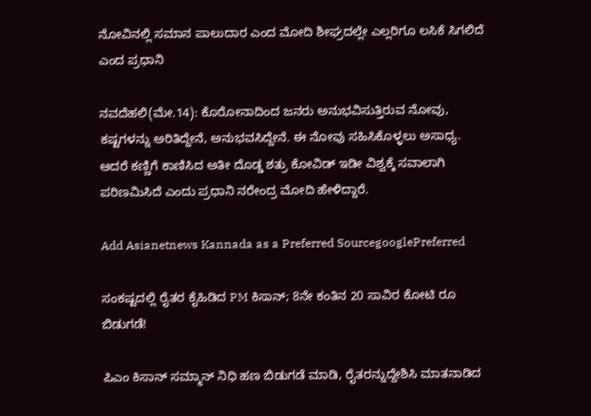ನೋವಿನಲ್ಲಿ ಸಮಾನ ಪಾಲುದಾರ ಎಂದ ಮೋದಿ ಶೀಘ್ರದಲ್ಲೇ ಎಲ್ಲರಿಗೂ ಲಸಿಕೆ ಸಿಗಲಿದೆ ಎಂದ ಪ್ರಧಾನಿ

ನವದೆಹಲಿ(ಮೇ.14): ಕೊರೋನಾದಿಂದ ಜನರು ಅನುಭವಿಸುತ್ತಿರುವ ನೋವು, ಕಷ್ಟಗಳನ್ನು ಅರಿತಿದ್ದೇನೆ, ಅನುಭವಸಿದ್ದೇನೆ. ಈ ನೋವು ಸಹಿಸಿಕೊಳ್ಳಲು ಅಸಾಧ್ಯ. ಆದರೆ ಕಣ್ಣಿಗೆ ಕಾಣಿಸಿದ ಅತೀ ದೊಡ್ಡ ಶತ್ರು ಕೋವಿಡ್ ಇಡೀ ವಿಶ್ವಕ್ಕೆ ಸವಾಲಾಗಿ ಪರಿಣಮಿಸಿದೆ ಎಂದು ಪ್ರಧಾನಿ ನರೇಂದ್ರ ಮೋದಿ ಹೇಳಿದ್ದಾರೆ.

Add Asianetnews Kannada as a Preferred SourcegooglePreferred

ಸಂಕಷ್ಟದಲ್ಲಿ ರೈತರ ಕೈಹಿಡಿದ PM ಕಿಸಾನ್; 8ನೇ ಕಂತಿನ 20 ಸಾವಿರ ಕೋಟಿ ರೂ ಬಿಡುಗಡೆ!

ಪಿಎಂ ಕಿಸಾನ್ ಸಮ್ಮಾನ್ ನಿಧಿ ಹಣ ಬಿಡುಗಡೆ ಮಾಡಿ, ರೈತರನ್ನುದ್ದೇಶಿಸಿ ಮಾತನಾಡಿದ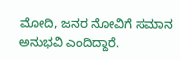ಮೋದಿ, ಜನರ ನೋವಿಗೆ ಸಮಾನ ಅನುಭವಿ ಎಂದಿದ್ದಾರೆ.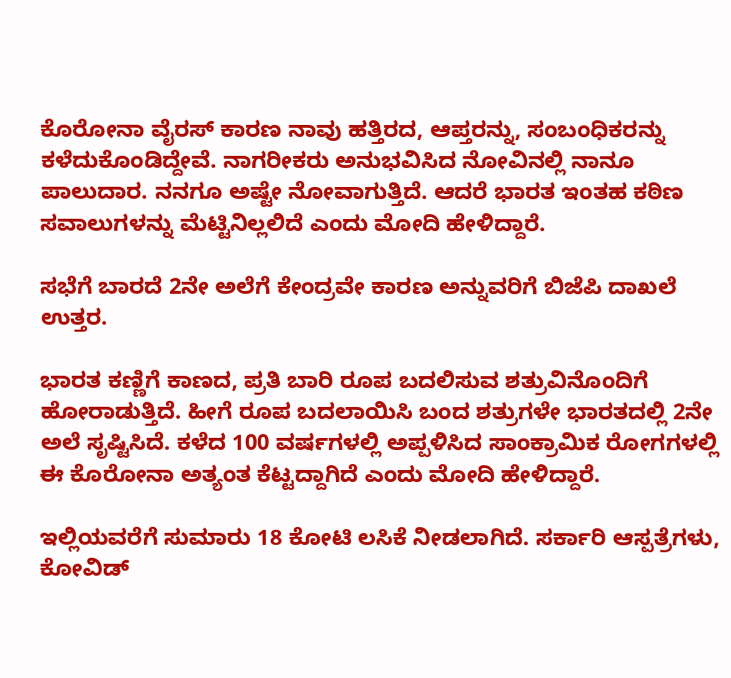ಕೊರೋನಾ ವೈರಸ್ ಕಾರಣ ನಾವು ಹತ್ತಿರದ, ಆಪ್ತರನ್ನು, ಸಂಬಂಧಿಕರನ್ನು ಕಳೆದುಕೊಂಡಿದ್ದೇವೆ. ನಾಗರೀಕರು ಅನುಭವಿಸಿದ ನೋವಿನಲ್ಲಿ ನಾನೂ ಪಾಲುದಾರ. ನನಗೂ ಅಷ್ಟೇ ನೋವಾಗುತ್ತಿದೆ. ಆದರೆ ಭಾರತ ಇಂತಹ ಕಠಿಣ ಸವಾಲುಗಳನ್ನು ಮೆಟ್ಟಿನಿಲ್ಲಲಿದೆ ಎಂದು ಮೋದಿ ಹೇಳಿದ್ದಾರೆ.

ಸಭೆಗೆ ಬಾರದೆ 2ನೇ ಅಲೆಗೆ ಕೇಂದ್ರವೇ ಕಾರಣ ಅನ್ನುವರಿಗೆ ಬಿಜೆಪಿ ದಾಖಲೆ ಉತ್ತರ.

ಭಾರತ ಕಣ್ಣಿಗೆ ಕಾಣದ, ಪ್ರತಿ ಬಾರಿ ರೂಪ ಬದಲಿಸುವ ಶತ್ರುವಿನೊಂದಿಗೆ ಹೋರಾಡುತ್ತಿದೆ. ಹೀಗೆ ರೂಪ ಬದಲಾಯಿಸಿ ಬಂದ ಶತ್ರುಗಳೇ ಭಾರತದಲ್ಲಿ 2ನೇ ಅಲೆ ಸೃಷ್ಟಿಸಿದೆ. ಕಳೆದ 100 ವರ್ಷಗಳಲ್ಲಿ ಅಪ್ಪಳಿಸಿದ ಸಾಂಕ್ರಾಮಿಕ ರೋಗಗಳಲ್ಲಿ ಈ ಕೊರೋನಾ ಅತ್ಯಂತ ಕೆಟ್ಟದ್ದಾಗಿದೆ ಎಂದು ಮೋದಿ ಹೇಳಿದ್ದಾರೆ.

ಇಲ್ಲಿಯವರೆಗೆ ಸುಮಾರು 18 ಕೋಟಿ ಲಸಿಕೆ ನೀಡಲಾಗಿದೆ. ಸರ್ಕಾರಿ ಆಸ್ಪತ್ರೆಗಳು, ಕೋವಿಡ್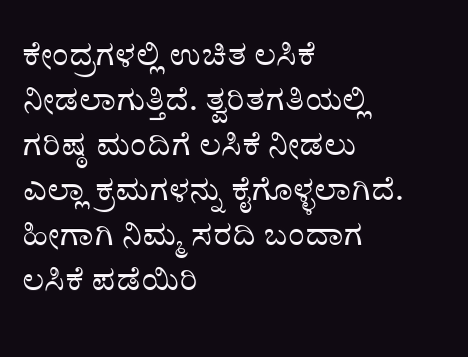ಕೇಂದ್ರಗಳಲ್ಲಿ ಉಚಿತ ಲಸಿಕೆ ನೀಡಲಾಗುತ್ತಿದೆ. ತ್ವರಿತಗತಿಯಲ್ಲಿ ಗರಿಷ್ಠ ಮಂದಿಗೆ ಲಸಿಕೆ ನೀಡಲು ಎಲ್ಲಾ ಕ್ರಮಗಳನ್ನು ಕೈಗೊಳ್ಳಲಾಗಿದೆ. ಹೀಗಾಗಿ ನಿಮ್ಮ ಸರದಿ ಬಂದಾಗ ಲಸಿಕೆ ಪಡೆಯಿರಿ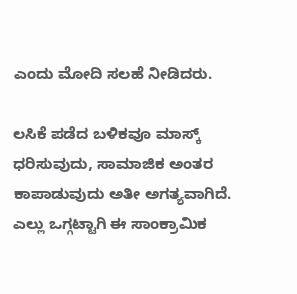ಎಂದು ಮೋದಿ ಸಲಹೆ ನೀಡಿದರು.

ಲಸಿಕೆ ಪಡೆದ ಬಳಿಕವೂ ಮಾಸ್ಕ್ ಧರಿಸುವುದು, ಸಾಮಾಜಿಕ ಅಂತರ ಕಾಪಾಡುವುದು ಅತೀ ಅಗತ್ಯವಾಗಿದೆ. ಎಲ್ಲು ಒಗ್ಗಟ್ಟಾಗಿ ಈ ಸಾಂಕ್ರಾಮಿಕ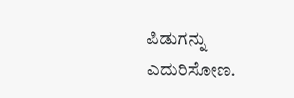ಪಿಡುಗನ್ನು ಎದುರಿಸೋಣ.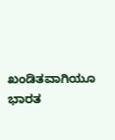ಖಂಡಿತವಾಗಿಯೂ ಭಾರತ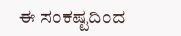ಈ ಸಂಕಷ್ಟದಿಂದ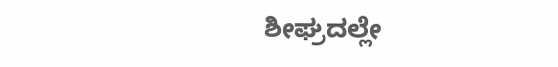ಶೀಘ್ರದಲ್ಲೇ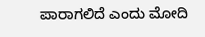ಪಾರಾಗಲಿದೆ ಎಂದು ಮೋದಿ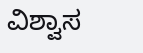ವಿಶ್ವಾಸ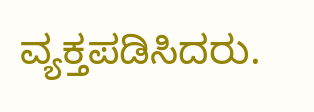ವ್ಯಕ್ತಪಡಿಸಿದರು.